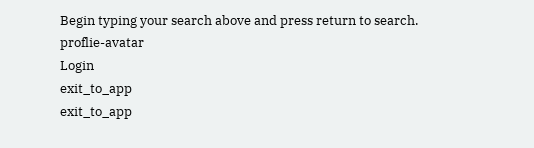Begin typing your search above and press return to search.
proflie-avatar
Login
exit_to_app
exit_to_app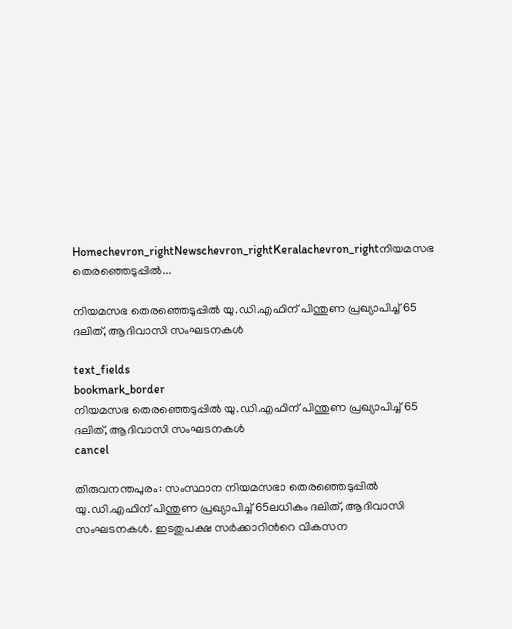Homechevron_rightNewschevron_rightKeralachevron_rightനിയമസഭ തെരഞ്ഞെടുപ്പിൽ...

നിയമസഭ തെരഞ്ഞെടുപ്പിൽ യു.ഡി.എഫിന് പിന്തുണ പ്രഖ്യാപിച്ച് 65 ദലിത്, ആദിവാസി സംഘടനകൾ

text_fields
bookmark_border
നിയമസഭ തെരഞ്ഞെടുപ്പിൽ യു.ഡി.എഫിന് പിന്തുണ പ്രഖ്യാപിച്ച് 65 ദലിത്, ആദിവാസി സംഘടനകൾ
cancel

തിരുവനന്തപുരം: സംസ്ഥാന നിയമസഭാ തെരഞ്ഞെടുപ്പിൽ യു.ഡി.എഫിന് പിന്തുണ പ്രഖ്യാപിച്ച് 65ലധികം ദലിത്, ആദിവാസി സംഘടനകൾ. ഇടതുപക്ഷ സർക്കാറിന്‍റെ വികസന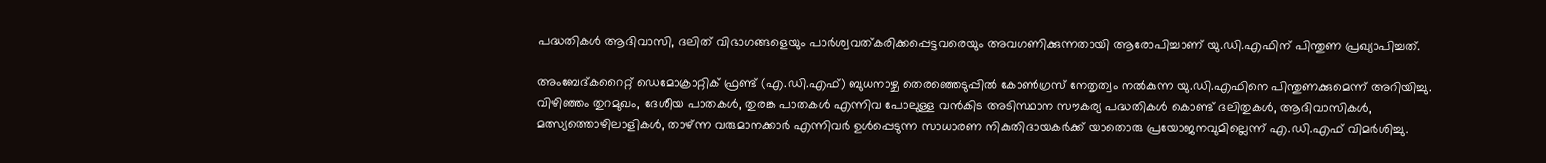പദ്ധതികൾ ആദിവാസി, ദലിത് വിഭാഗങ്ങളെയും പാർശ്വവത്കരിക്കപ്പെട്ടവരെയും അവഗണിക്കുന്നതായി ആരോപിച്ചാണ് യു.ഡി.എഫിന് പിന്തുണ പ്രഖ്യാപിച്ചത്.

അംബേദ്കറൈറ്റ് ഡെമോക്രാറ്റിക് ഫ്രണ്ട് (എ.ഡി.എഫ്) ബുധനാഴ്ച തെരഞ്ഞെടുപ്പിൽ കോൺഗ്രസ് നേതൃത്വം നൽകുന്ന യു.ഡി.എഫിനെ പിന്തുണക്കുമെന്ന് അറിയിച്ചു. വിഴിഞ്ഞം തുറമുഖം, ദേശീയ പാതകൾ, തുരങ്ക പാതകൾ എന്നിവ പോലുള്ള വൻകിട അടിസ്ഥാന സൗകര്യ പദ്ധതികൾ കൊണ്ട് ദലിതുകൾ, ആദിവാസികൾ, മത്സ്യത്തൊഴിലാളികൾ, താഴ്ന്ന വരുമാനക്കാർ എന്നിവർ ഉൾപ്പെടുന്ന സാധാരണ നികുതിദായകർക്ക് യാതൊരു പ്രയോജനവുമില്ലെന്ന് എ.ഡി.എഫ് വിമർശിച്ചു.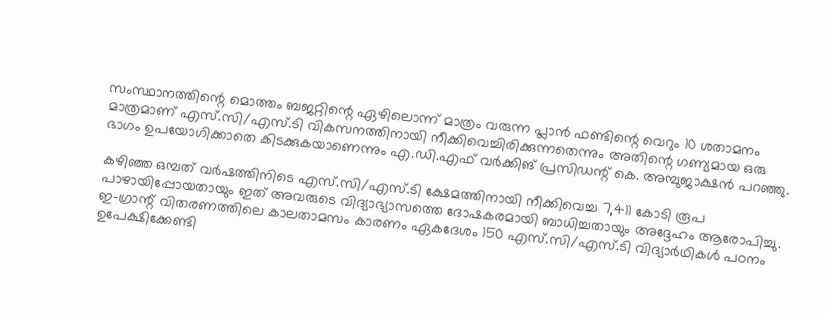സംസ്ഥാനത്തിന്റെ മൊത്തം ബജറ്റിന്റെ ഏഴിലൊന്ന് മാത്രം വരുന്ന പ്ലാൻ ഫണ്ടിന്റെ വെറും 10 ശതാമനം മാത്രമാണ് എസ്‌.സി/എസ്‌.ടി വികസനത്തിനായി നീക്കിവെച്ചിരിക്കുന്നതെന്നും അതിന്റെ ഗണ്യമായ ഒരു ഭാഗം ഉപയോഗിക്കാതെ കിടക്കുകയാണെന്നും എ.ഡി.എഫ് വർക്കിങ് പ്രസിഡന്റ് കെ. അമ്പുജാക്ഷൻ പറഞ്ഞു.

കഴിഞ്ഞ ഒമ്പത് വർഷത്തിനിടെ എസ്‌.സി/എസ്‌.ടി ക്ഷേമത്തിനായി നീക്കിവെച്ച 7,411 കോടി രൂപ പാഴായിപ്പോയതായും ഇത് അവരുടെ വിദ്യാഭ്യാസത്തെ ദോഷകരമായി ബാധിച്ചതായും അദ്ദേഹം ആരോപിച്ചു. ഇ-ഗ്രാന്റ് വിതരണത്തിലെ കാലതാമസം കാരണം ഏകദേശം 150 എസ്‌.സി/എസ്‌.ടി വിദ്യാർഥികൾ പഠനം ഉപേക്ഷിക്കേണ്ടി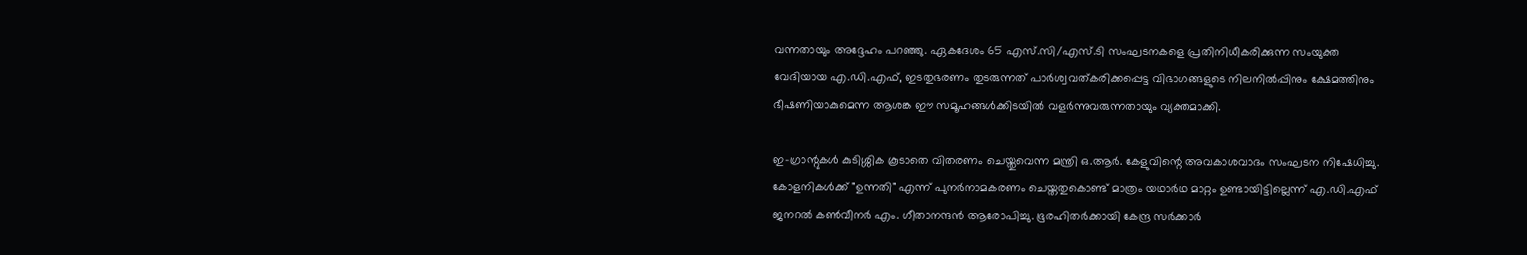വന്നതായും അദ്ദേഹം പറഞ്ഞു. ഏകദേശം 65 എസ്‌.സി/എസ്‌.ടി സംഘടനകളെ പ്രതിനിധീകരിക്കുന്ന സംയുക്ത വേദിയായ എ.ഡി.എഫ്, ഇടതുഭരണം തുടരുന്നത് പാർശ്വവത്കരിക്കപ്പെട്ട വിഭാഗങ്ങളുടെ നിലനിൽപ്പിനും ക്ഷേമത്തിനും ഭീഷണിയാകുമെന്ന ആശങ്ക ഈ സമൂഹങ്ങൾക്കിടയിൽ വളർന്നുവരുന്നതായും വ്യക്തമാക്കി.

ഇ-ഗ്രാന്റുകൾ കുടിശ്ശിക കൂടാതെ വിതരണം ചെയ്തുവെന്ന മന്ത്രി ഒ.ആർ. കേളുവിന്റെ അവകാശവാദം സംഘടന നിഷേധിച്ചു. കോളനികൾക്ക് "ഉന്നതി" എന്ന് പുനർനാമകരണം ചെയ്തതുകൊണ്ട് മാത്രം യഥാർഥ മാറ്റം ഉണ്ടായിട്ടില്ലെന്ന് എ.ഡി.എഫ് ജനറൽ കൺവീനർ എം. ഗീതാനന്ദൻ ആരോപിച്ചു. ഭൂരഹിതർക്കായി കേന്ദ്ര സർക്കാർ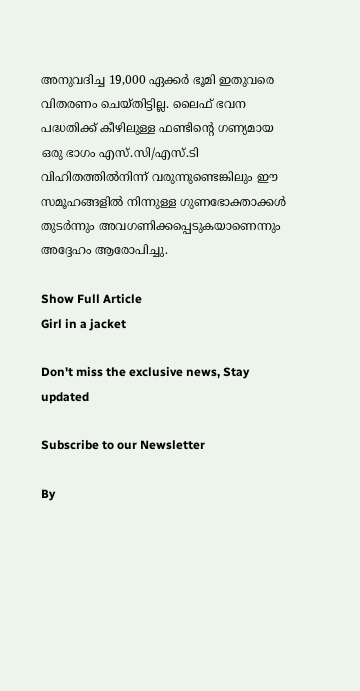അനുവദിച്ച 19,000 ഏക്കർ ഭൂമി ഇതുവരെ വിതരണം ചെയ്തിട്ടില്ല. ലൈഫ് ഭവന പദ്ധതിക്ക് കീഴിലുള്ള ഫണ്ടിന്റെ ഗണ്യമായ ഒരു ഭാഗം എസ്‌.സി/എസ്‌.ടി വിഹിതത്തിൽനിന്ന് വരുന്നുണ്ടെങ്കിലും ഈ സമൂഹങ്ങളിൽ നിന്നുള്ള ഗുണഭോക്താക്കൾ തുടർന്നും അവഗണിക്കപ്പെടുകയാണെന്നും അദ്ദേഹം ആരോപിച്ചു.

Show Full Article
Girl in a jacket

Don't miss the exclusive news, Stay updated

Subscribe to our Newsletter

By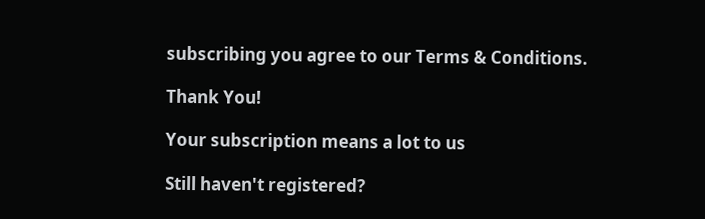subscribing you agree to our Terms & Conditions.

Thank You!

Your subscription means a lot to us

Still haven't registered?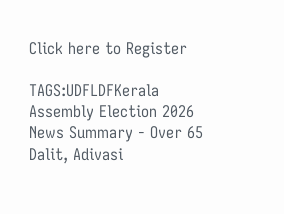Click here to Register

TAGS:UDFLDFKerala Assembly Election 2026
News Summary - Over 65 Dalit, Adivasi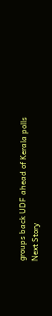groups back UDF ahead of Kerala polls
Next Story